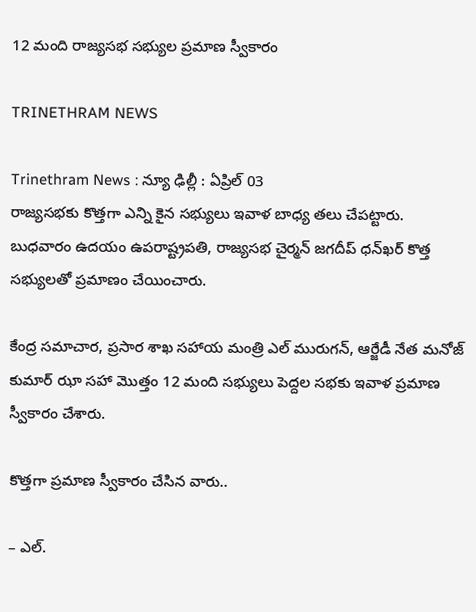12 మంది రాజ్యసభ సభ్యుల ప్రమాణ స్వీకారం

TRINETHRAM NEWS

Trinethram News : న్యూ ఢిల్లీ : ఏప్రిల్ 03
రాజ్యసభకు కొత్తగా ఎన్ని కైన సభ్యులు ఇవాళ బాధ్య తలు చేపట్టారు. బుధవారం ఉదయం ఉపరాష్ట్రపతి, రాజ్యసభ చైర్మన్‌ జగదీప్‌ ధన్‌ఖర్‌ కొత్త సభ్యులతో ప్రమాణం చేయించారు.

కేంద్ర సమాచార, ప్రసార శాఖ సహాయ మంత్రి ఎల్‌ మురుగన్, ఆర్జేడీ నేత మనోజ్ కుమార్ ఝా సహా మొత్తం 12 మంది సభ్యులు పెద్దల సభకు ఇవాళ ప్రమాణ స్వీకారం చేశారు.

కొత్తగా ప్రమాణ స్వీకారం చేసిన వారు..

– ఎల్.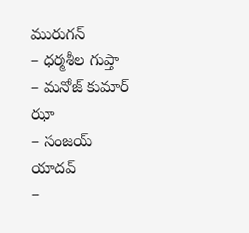మురుగన్
– ధర్మశీల గుప్తా
– మనోజ్ కుమార్ ఝా
– సంజయ్ యాదవ్
–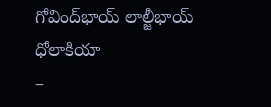గోవింద్‌భాయ్ లాల్జీభాయ్ ధోలాకియా
–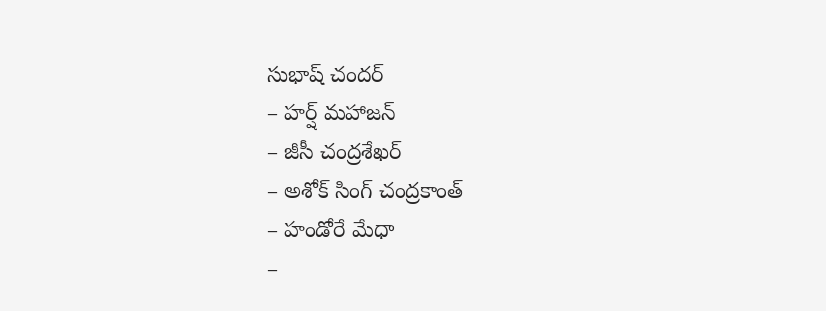సుభాష్ చందర్
– హర్ష్ మహాజన్
– జీసీ చంద్రశేఖర్
– అశోక్ సింగ్ చంద్రకాంత్
– హండోరే మేధా
–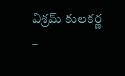విశ్రమ్ కులకర్ణ
–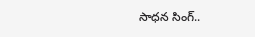సాధన సింగ్..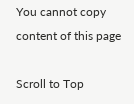You cannot copy content of this page

Scroll to Top